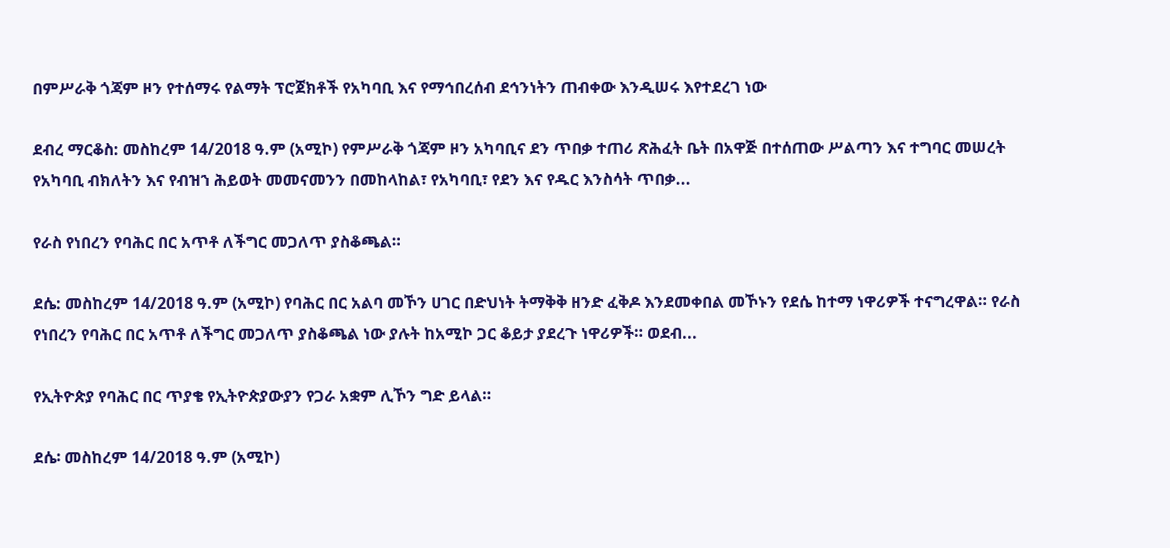በምሥራቅ ጎጃም ዞን የተሰማሩ የልማት ፕሮጀክቶች የአካባቢ እና የማኅበረሰብ ደኅንነትን ጠብቀው እንዲሠሩ እየተደረገ ነው

ደብረ ማርቆስ: መስከረም 14/2018 ዓ.ም (አሚኮ) የምሥራቅ ጎጃም ዞን አካባቢና ደን ጥበቃ ተጠሪ ጽሕፈት ቤት በአዋጅ በተሰጠው ሥልጣን እና ተግባር መሠረት የአካባቢ ብክለትን እና የብዝኀ ሕይወት መመናመንን በመከላከል፣ የአካባቢ፣ የደን እና የዱር እንስሳት ጥበቃ...

የራስ የነበረን የባሕር በር አጥቶ ለችግር መጋለጥ ያስቆጫል።

ደሴ: መስከረም 14/2018 ዓ.ም (አሚኮ) የባሕር በር አልባ መኾን ሀገር በድህነት ትማቅቅ ዘንድ ፈቅዶ እንደመቀበል መኾኑን የደሴ ከተማ ነዋሪዎች ተናግረዋል። የራስ የነበረን የባሕር በር አጥቶ ለችግር መጋለጥ ያስቆጫል ነው ያሉት ከአሚኮ ጋር ቆይታ ያደረጉ ነዋሪዎች። ወደብ...

የኢትዮጵያ የባሕር በር ጥያቄ የኢትዮጵያውያን የጋራ አቋም ሊኾን ግድ ይላል።

ደሴ፡ መስከረም 14/2018 ዓ.ም (አሚኮ)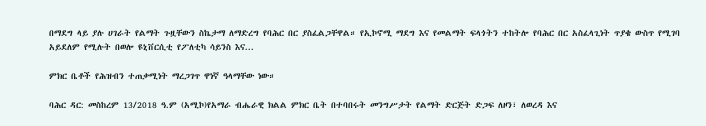በማደግ ላይ ያሉ ሀገራት የልማት ጉዟቸውን ስኬታማ ለማድረግ የባሕር በር ያስፈልጋቸዋል። የኢኮኖሚ ማደግ እና የመልማት ፍላጎትን ተከትሎ የባሕር በር አስፈላጊነት ጥያቄ ውስጥ የሚገባ አይደለም የሚሉት በወሎ ዩኒቨርሲቲ የፖለቲካ ሳይንስ እና...

ምክር ቤቶች የሕዝብን ተጠቃሚነት ማረጋገጥ ዋነኛ ዓላማቸው ነው።

ባሕር ዳር: መስከረም 13/2018 ዓ.ም (አሚኮ)የአማራ ብሔራዊ ክልል ምክር ቤት በተባበሩት መንግሥታት የልማት ድርጅት ድጋፍ ለዞን፣ ለወረዳ እና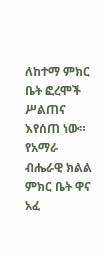ለከተማ ምክር ቤት ፎረሞች ሥልጠና እየሰጠ ነው። የአማራ ብሔራዊ ክልል ምክር ቤት ዋና አፈ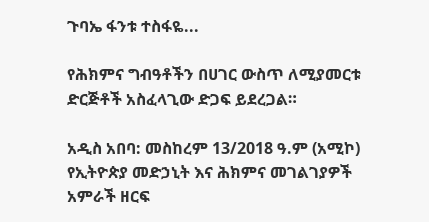ጉባኤ ፋንቱ ተስፋዬ...

የሕክምና ግብዓቶችን በሀገር ውስጥ ለሚያመርቱ ድርጅቶች አስፈላጊው ድጋፍ ይደረጋል።

አዲስ አበባ: መስከረም 13/2018 ዓ.ም (አሚኮ) የኢትዮጵያ መድኃኒት እና ሕክምና መገልገያዎች አምራች ዘርፍ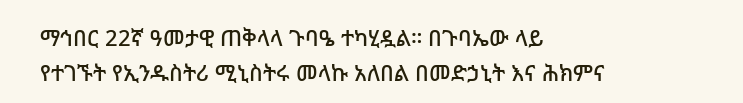ማኅበር 22ኛ ዓመታዊ ጠቅላላ ጉባዔ ተካሂዷል። በጉባኤው ላይ የተገኙት የኢንዱስትሪ ሚኒስትሩ መላኩ አለበል በመድኃኒት እና ሕክምና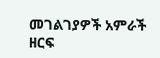መገልገያዎች አምራች ዘርፍ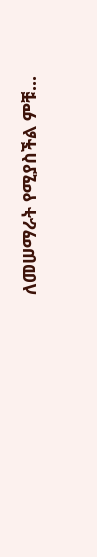ለመሠማራት የሚያስችል ምቹ...